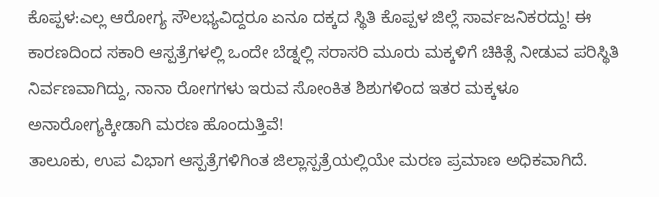ಕೊಪ್ಪಳ:ಎಲ್ಲ ಆರೋಗ್ಯ ಸೌಲಭ್ಯವಿದ್ದರೂ ಏನೂ ದಕ್ಕದ ಸ್ಥಿತಿ ಕೊಪ್ಪಳ ಜಿಲ್ಲೆ ಸಾರ್ವಜನಿಕರದ್ದು! ಈ ಕಾರಣದಿಂದ ಸಕಾರಿ ಆಸ್ಪತ್ರೆಗಳಲ್ಲಿ ಒಂದೇ ಬೆಡ್ನಲ್ಲಿ ಸರಾಸರಿ ಮೂರು ಮಕ್ಕಳಿಗೆ ಚಿಕಿತ್ಸೆ ನೀಡುವ ಪರಿಸ್ಥಿತಿ ನಿರ್ವಣವಾಗಿದ್ದು, ನಾನಾ ರೋಗಗಳು ಇರುವ ಸೋಂಕಿತ ಶಿಶುಗಳಿಂದ ಇತರ ಮಕ್ಕಳೂ ಅನಾರೋಗ್ಯಕ್ಕೀಡಾಗಿ ಮರಣ ಹೊಂದುತ್ತಿವೆ!
ತಾಲೂಕು, ಉಪ ವಿಭಾಗ ಆಸ್ಪತ್ರೆಗಳಿಗಿಂತ ಜಿಲ್ಲಾಸ್ಪತ್ರೆಯಲ್ಲಿಯೇ ಮರಣ ಪ್ರಮಾಣ ಅಧಿಕವಾಗಿದೆ.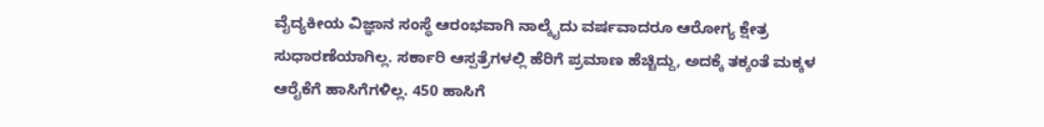ವೈದ್ಯಕೀಯ ವಿಜ್ಞಾನ ಸಂಸ್ಥೆ ಆರಂಭವಾಗಿ ನಾಲ್ಕೈದು ವರ್ಷವಾದರೂ ಆರೋಗ್ಯ ಕ್ಷೇತ್ರ ಸುಧಾರಣೆಯಾಗಿಲ್ಲ. ಸರ್ಕಾರಿ ಆಸ್ಪತ್ರೆಗಳಲ್ಲಿ ಹೆರಿಗೆ ಪ್ರಮಾಣ ಹೆಚ್ಚಿದ್ದು, ಅದಕ್ಕೆ ತಕ್ಕಂತೆ ಮಕ್ಕಳ ಆರೈಕೆಗೆ ಹಾಸಿಗೆಗಳಿಲ್ಲ. 450 ಹಾಸಿಗೆ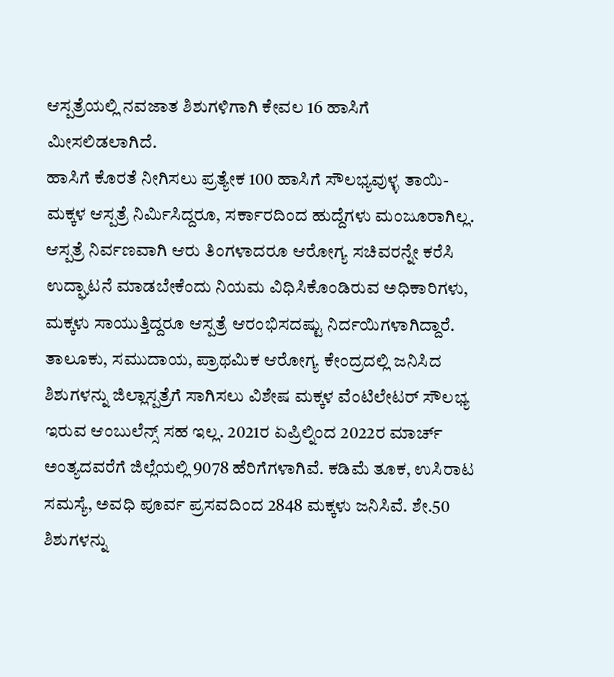ಆಸ್ಪತ್ರೆಯಲ್ಲಿ ನವಜಾತ ಶಿಶುಗಳಿಗಾಗಿ ಕೇವಲ 16 ಹಾಸಿಗೆ ಮೀಸಲಿಡಲಾಗಿದೆ.
ಹಾಸಿಗೆ ಕೊರತೆ ನೀಗಿಸಲು ಪ್ರತ್ಯೇಕ 100 ಹಾಸಿಗೆ ಸೌಲಭ್ಯವುಳ್ಳ ತಾಯಿ-ಮಕ್ಕಳ ಆಸ್ಪತ್ರೆ ನಿರ್ವಿುಸಿದ್ದರೂ, ಸರ್ಕಾರದಿಂದ ಹುದ್ದೆಗಳು ಮಂಜೂರಾಗಿಲ್ಲ. ಆಸ್ಪತ್ರೆ ನಿರ್ವಣವಾಗಿ ಆರು ತಿಂಗಳಾದರೂ ಆರೋಗ್ಯ ಸಚಿವರನ್ನೇ ಕರೆಸಿ ಉದ್ಘಾಟನೆ ಮಾಡಬೇಕೆಂದು ನಿಯಮ ವಿಧಿಸಿಕೊಂಡಿರುವ ಅಧಿಕಾರಿಗಳು, ಮಕ್ಕಳು ಸಾಯುತ್ತಿದ್ದರೂ ಆಸ್ಪತ್ರೆ ಆರಂಭಿಸದಷ್ಟು ನಿರ್ದಯಿಗಳಾಗಿದ್ದಾರೆ.
ತಾಲೂಕು, ಸಮುದಾಯ, ಪ್ರಾಥಮಿಕ ಆರೋಗ್ಯ ಕೇಂದ್ರದಲ್ಲಿ ಜನಿಸಿದ ಶಿಶುಗಳನ್ನು ಜಿಲ್ಲಾಸ್ಪತ್ರೆಗೆ ಸಾಗಿಸಲು ವಿಶೇಷ ಮಕ್ಕಳ ವೆಂಟಿಲೇಟರ್ ಸೌಲಭ್ಯ ಇರುವ ಆಂಬುಲೆನ್ಸ್ ಸಹ ಇಲ್ಲ. 2021ರ ಏಪ್ರಿಲ್ನಿಂದ 2022ರ ಮಾರ್ಚ್ ಅಂತ್ಯದವರೆಗೆ ಜಿಲ್ಲೆಯಲ್ಲಿ 9078 ಹೆರಿಗೆಗಳಾಗಿವೆ. ಕಡಿಮೆ ತೂಕ, ಉಸಿರಾಟ ಸಮಸ್ಯೆ, ಅವಧಿ ಪೂರ್ವ ಪ್ರಸವದಿಂದ 2848 ಮಕ್ಕಳು ಜನಿಸಿವೆ. ಶೇ.50 ಶಿಶುಗಳನ್ನು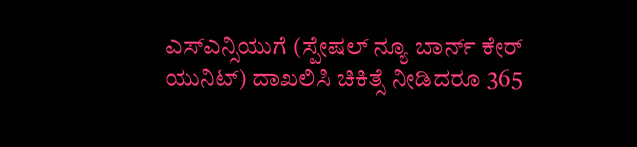ಎಸ್ಎನ್ಸಿಯುಗೆ (ಸ್ಪೇಷಲ್ ನ್ಯೂ ಬಾರ್ನ್ ಕೇರ್ ಯುನಿಟ್) ದಾಖಲಿಸಿ ಚಿಕಿತ್ಸೆ ನೀಡಿದರೂ 365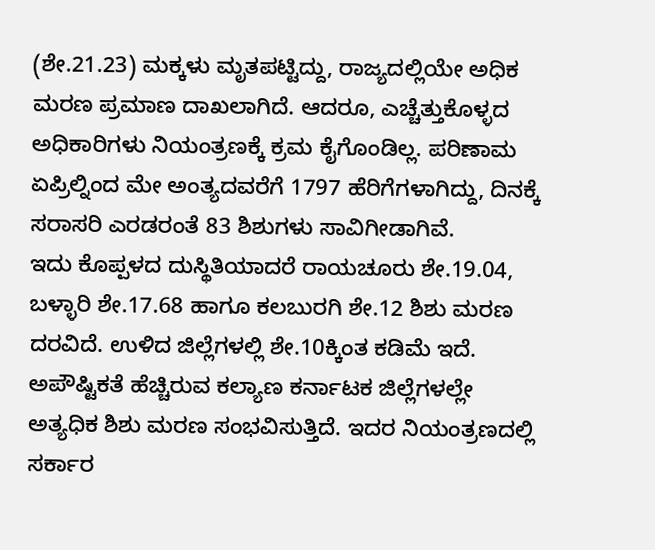(ಶೇ.21.23) ಮಕ್ಕಳು ಮೃತಪಟ್ಟಿದ್ದು, ರಾಜ್ಯದಲ್ಲಿಯೇ ಅಧಿಕ ಮರಣ ಪ್ರಮಾಣ ದಾಖಲಾಗಿದೆ. ಆದರೂ, ಎಚ್ಚೆತ್ತುಕೊಳ್ಳದ ಅಧಿಕಾರಿಗಳು ನಿಯಂತ್ರಣಕ್ಕೆ ಕ್ರಮ ಕೈಗೊಂಡಿಲ್ಲ. ಪರಿಣಾಮ ಏಪ್ರಿಲ್ನಿಂದ ಮೇ ಅಂತ್ಯದವರೆಗೆ 1797 ಹೆರಿಗೆಗಳಾಗಿದ್ದು, ದಿನಕ್ಕೆ ಸರಾಸರಿ ಎರಡರಂತೆ 83 ಶಿಶುಗಳು ಸಾವಿಗೀಡಾಗಿವೆ.
ಇದು ಕೊಪ್ಪಳದ ದುಸ್ಥಿತಿಯಾದರೆ ರಾಯಚೂರು ಶೇ.19.04, ಬಳ್ಳಾರಿ ಶೇ.17.68 ಹಾಗೂ ಕಲಬುರಗಿ ಶೇ.12 ಶಿಶು ಮರಣ ದರವಿದೆ. ಉಳಿದ ಜಿಲ್ಲೆಗಳಲ್ಲಿ ಶೇ.10ಕ್ಕಿಂತ ಕಡಿಮೆ ಇದೆ. ಅಪೌಷ್ಟಿಕತೆ ಹೆಚ್ಚಿರುವ ಕಲ್ಯಾಣ ಕರ್ನಾಟಕ ಜಿಲ್ಲೆಗಳಲ್ಲೇ ಅತ್ಯಧಿಕ ಶಿಶು ಮರಣ ಸಂಭವಿಸುತ್ತಿದೆ. ಇದರ ನಿಯಂತ್ರಣದಲ್ಲಿ ಸರ್ಕಾರ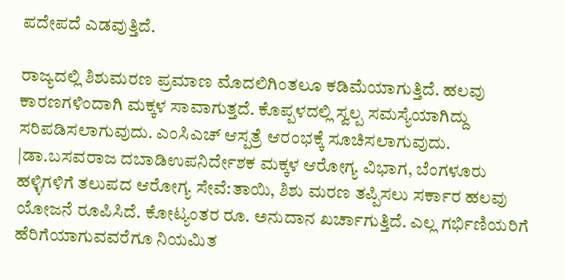ಪದೇಪದೆ ಎಡವುತ್ತಿದೆ.

ರಾಜ್ಯದಲ್ಲಿ ಶಿಶುಮರಣ ಪ್ರಮಾಣ ಮೊದಲಿಗಿಂತಲೂ ಕಡಿಮೆಯಾಗುತ್ತಿದೆ. ಹಲವು ಕಾರಣಗಳಿಂದಾಗಿ ಮಕ್ಕಳ ಸಾವಾಗುತ್ತದೆ. ಕೊಪ್ಪಳದಲ್ಲಿ ಸ್ವಲ್ಪ ಸಮಸ್ಯೆಯಾಗಿದ್ದು ಸರಿಪಡಿಸಲಾಗುವುದು. ಎಂಸಿಎಚ್ ಆಸ್ಪತ್ರೆ ಆರಂಭಕ್ಕೆ ಸೂಚಿಸಲಾಗುವುದು.
|ಡಾ.ಬಸವರಾಜ ದಬಾಡಿಉಪನಿರ್ದೇಶಕ ಮಕ್ಕಳ ಆರೋಗ್ಯ ವಿಭಾಗ, ಬೆಂಗಳೂರು
ಹಳ್ಳಿಗಳಿಗೆ ತಲುಪದ ಆರೋಗ್ಯ ಸೇವೆ:ತಾಯಿ, ಶಿಶು ಮರಣ ತಪ್ಪಿಸಲು ಸರ್ಕಾರ ಹಲವು ಯೋಜನೆ ರೂಪಿಸಿದೆ. ಕೋಟ್ಯಂತರ ರೂ. ಅನುದಾನ ಖರ್ಚಾಗುತ್ತಿದೆ. ಎಲ್ಲ ಗರ್ಭಿಣಿಯರಿಗೆ ಹೆರಿಗೆಯಾಗುವವರೆಗೂ ನಿಯಮಿತ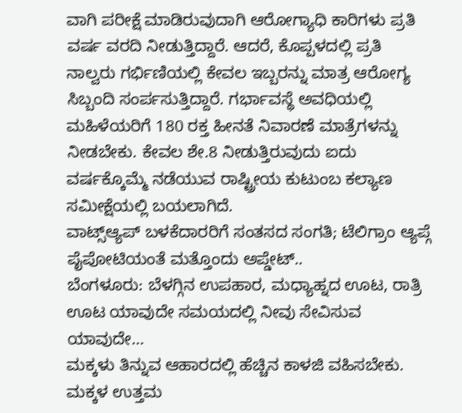ವಾಗಿ ಪರೀಕ್ಷೆ ಮಾಡಿರುವುದಾಗಿ ಆರೋಗ್ಯಾಧಿ ಕಾರಿಗಳು ಪ್ರತಿ ವರ್ಷ ವರದಿ ನೀಡುತ್ತಿದ್ದಾರೆ. ಆದರೆ, ಕೊಪ್ಪಳದಲ್ಲಿ ಪ್ರತಿ ನಾಲ್ವರು ಗರ್ಭಿಣಿಯಲ್ಲಿ ಕೇವಲ ಇಬ್ಬರನ್ನು ಮಾತ್ರ ಆರೋಗ್ಯ ಸಿಬ್ಬಂದಿ ಸಂರ್ಪಸುತ್ತಿದ್ದಾರೆ. ಗರ್ಭಾವಸ್ಥೆ ಅವಧಿಯಲ್ಲಿ ಮಹಿಳೆಯರಿಗೆ 180 ರಕ್ತ ಹೀನತೆ ನಿವಾರಣೆ ಮಾತ್ರೆಗಳನ್ನು ನೀಡಬೇಕು. ಕೇವಲ ಶೇ.8 ನೀಡುತ್ತಿರುವುದು ಐದು ವರ್ಷಕ್ಕೊಮ್ಮೆ ನಡೆಯುವ ರಾಷ್ಟ್ರೀಯ ಕುಟುಂಬ ಕಲ್ಯಾಣ ಸಮೀಕ್ಷೆಯಲ್ಲಿ ಬಯಲಾಗಿದೆ.
ವಾಟ್ಸ್ಆ್ಯಪ್ ಬಳಕೆದಾರರಿಗೆ ಸಂತಸದ ಸಂಗತಿ; ಟೆಲಿಗ್ರಾಂ ಆ್ಯಪ್ಗೆ ಪೈಪೋಟಿಯಂತೆ ಮತ್ತೊಂದು ಅಪ್ಡೇಟ್..
ಬೆಂಗಳೂರು: ಬೆಳಗ್ಗಿನ ಉಪಹಾರ, ಮಧ್ಯಾಹ್ನದ ಊಟ, ರಾತ್ರಿ ಊಟ ಯಾವುದೇ ಸಮಯದಲ್ಲಿ ನೀವು ಸೇವಿಸುವ ಯಾವುದೇ…
ಮಕ್ಕಳು ತಿನ್ನುವ ಆಹಾರದಲ್ಲಿ ಹೆಚ್ಚಿನ ಕಾಳಜಿ ವಹಿಸಬೇಕು. ಮಕ್ಕಳ ಉತ್ತಮ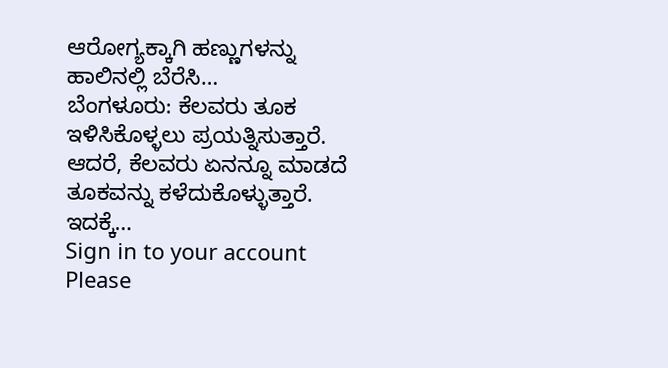ಆರೋಗ್ಯಕ್ಕಾಗಿ ಹಣ್ಣುಗಳನ್ನು ಹಾಲಿನಲ್ಲಿ ಬೆರೆಸಿ…
ಬೆಂಗಳೂರು: ಕೆಲವರು ತೂಕ ಇಳಿಸಿಕೊಳ್ಳಲು ಪ್ರಯತ್ನಿಸುತ್ತಾರೆ. ಆದರೆ, ಕೆಲವರು ಏನನ್ನೂ ಮಾಡದೆ ತೂಕವನ್ನು ಕಳೆದುಕೊಳ್ಳುತ್ತಾರೆ. ಇದಕ್ಕೆ…
Sign in to your account
Please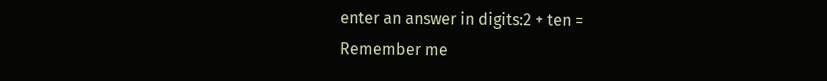enter an answer in digits:2 + ten =
Remember me